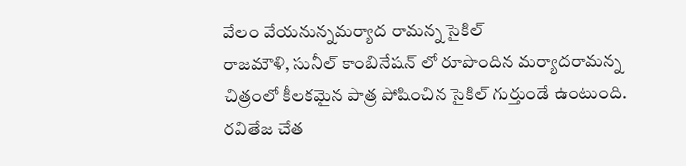వేలం వేయనున్నమర్యాద రామన్న సైకిల్
రాజమౌళి, సునీల్ కాంబినేషన్ లో రూపొందిన మర్యాదరామన్న చిత్రంలో కీలకమైన పాత్ర పోషించిన సైకిల్ గుర్తుండే ఉంటుంది. రవితేజ చేత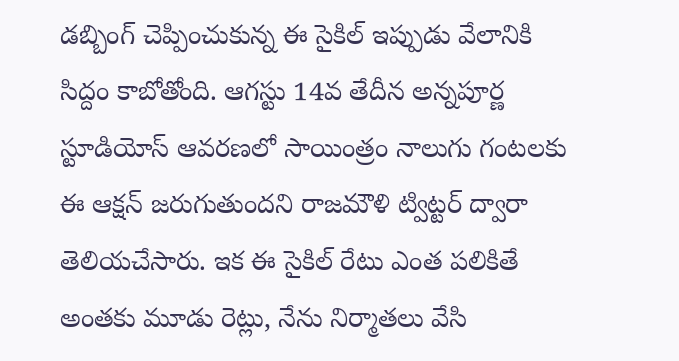డబ్బింగ్ చెప్పించుకున్న ఈ సైకిల్ ఇప్పుడు వేలానికి సిద్దం కాబోతోంది. ఆగస్టు 14వ తేదీన అన్నపూర్ణ స్టూడియోస్ ఆవరణలో సాయింత్రం నాలుగు గంటలకు ఈ ఆక్షన్ జరుగుతుందని రాజమౌళి ట్విట్టర్ ద్వారా తెలియచేసారు. ఇక ఈ సైకిల్ రేటు ఎంత పలికితే అంతకు మూడు రెట్లు, నేను నిర్మాతలు వేసి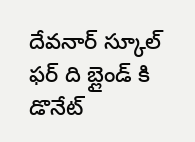దేవనార్ స్కూల్ ఫర్ ది బ్లైండ్ కి డొనేట్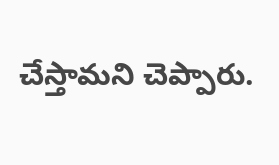చేస్తామని చెప్పారు.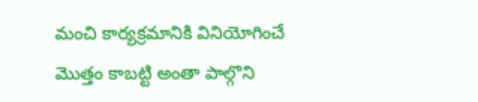మంచి కార్యక్రమానికి వినియోగించే మొత్తం కాబట్టి అంతా పాల్గొని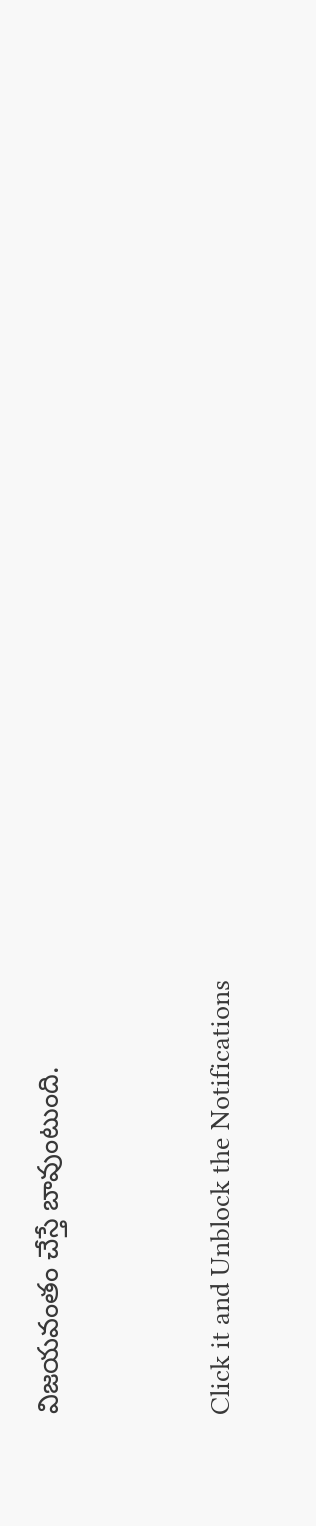విజయవంతం చేస్తే బావుంటుంది.


Click it and Unblock the Notifications